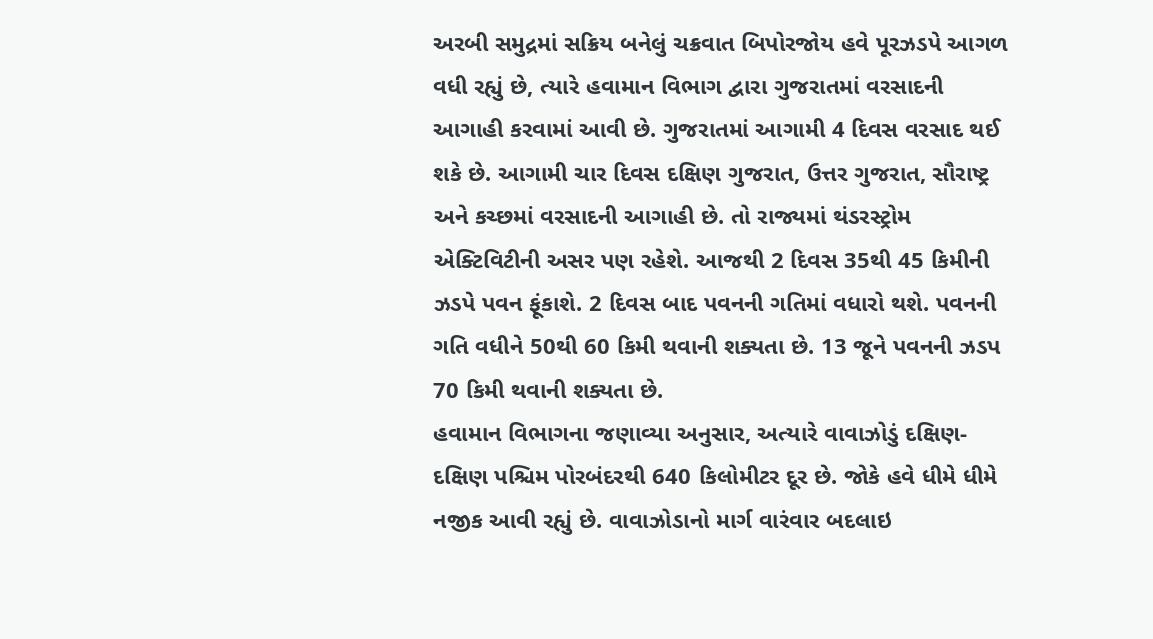અરબી સમુદ્રમાં સક્રિય બનેલું ચક્રવાત બિપોરજોય હવે પૂરઝડપે આગળ વધી રહ્યું છે, ત્યારે હવામાન વિભાગ દ્વારા ગુજરાતમાં વરસાદની આગાહી કરવામાં આવી છે. ગુજરાતમાં આગામી 4 દિવસ વરસાદ થઈ શકે છે. આગામી ચાર દિવસ દક્ષિણ ગુજરાત, ઉત્તર ગુજરાત, સૌરાષ્ટ્ર અને કચ્છમાં વરસાદની આગાહી છે. તો રાજ્યમાં થંડરસ્ટ્રોમ એક્ટિવિટીની અસર પણ રહેશે. આજથી 2 દિવસ 35થી 45 કિમીની ઝડપે પવન ફૂંકાશે. 2 દિવસ બાદ પવનની ગતિમાં વધારો થશે. પવનની ગતિ વધીને 50થી 60 કિમી થવાની શક્યતા છે. 13 જૂને પવનની ઝડપ 70 કિમી થવાની શક્યતા છે.
હવામાન વિભાગના જણાવ્યા અનુસાર, અત્યારે વાવાઝોડું દક્ષિણ-દક્ષિણ પશ્ચિમ પોરબંદરથી 640 કિલોમીટર દૂર છે. જોકે હવે ધીમે ધીમે નજીક આવી રહ્યું છે. વાવાઝોડાનો માર્ગ વારંવાર બદલાઇ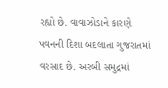રહ્યો છે. વાવાઝોડાને કારણે પવનની દિશા બદલાતા ગુજરાતમાં વરસાદ છે. અરબી સમુદ્રમાં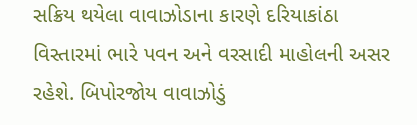સક્રિય થયેલા વાવાઝોડાના કારણે દરિયાકાંઠા વિસ્તારમાં ભારે પવન અને વરસાદી માહોલની અસર રહેશે. બિપોરજોય વાવાઝોડું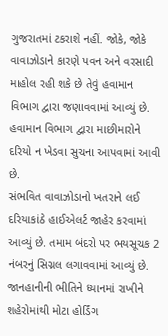ગુજરાતમાં ટકરાશે નહીં. જોકે, જોકે વાવાઝોડાને કારણે પવન અને વરસાદી માહોલ રહી શકે છે તેવું હવામાન વિભાગ દ્વારા જણાવવામાં આવ્યું છે. હવામાન વિભાગ દ્વારા માછીમારોને દરિયો ન ખેડવા સુચના આપવામાં આવી છે.
સંભવિત વાવાઝોડાનો ખતરાને લઈ દરિયાકાંઠે હાઈએલર્ટ જાહેર કરવામાં આવ્યું છે. તમામ બંદરો પર ભયસૂચક 2 નંબરનું સિગ્નલ લગાવવામાં આવ્યું છે. જાનહાનીની ભીતિને ધ્યાનમાં રાખીને શહેરોમાંથી મોટા હોર્ડિંગ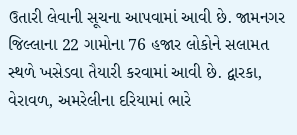ઉતારી લેવાની સૂચના આપવામાં આવી છે. જામનગર જિલ્લાના 22 ગામોના 76 હજાર લોકોને સલામત સ્થળે ખસેડવા તૈયારી કરવામાં આવી છે. દ્વારકા, વેરાવળ, અમરેલીના દરિયામાં ભારે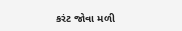કરંટ જોવા મળી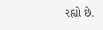રહ્યો છે.